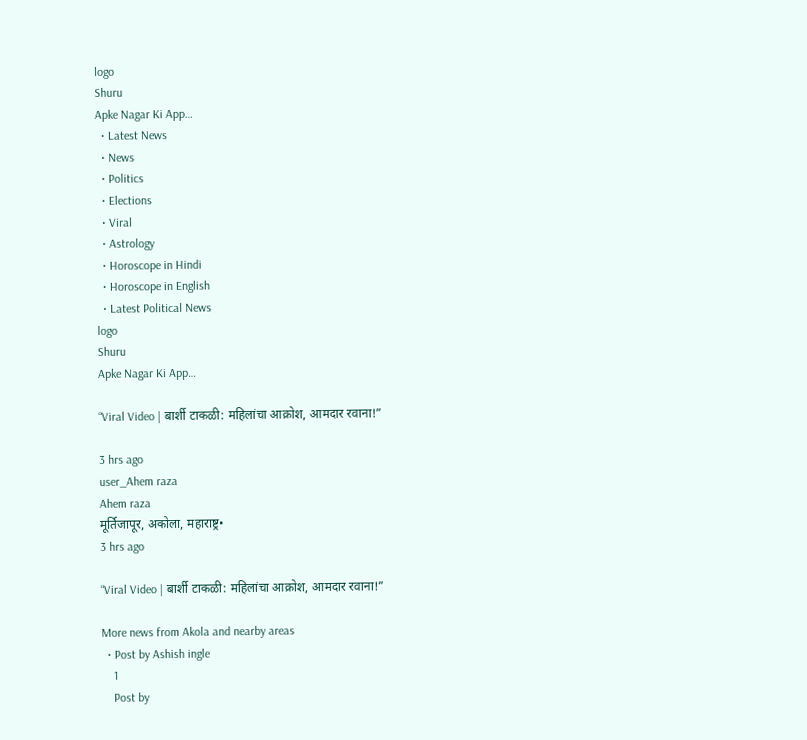logo
Shuru
Apke Nagar Ki App…
  • Latest News
  • News
  • Politics
  • Elections
  • Viral
  • Astrology
  • Horoscope in Hindi
  • Horoscope in English
  • Latest Political News
logo
Shuru
Apke Nagar Ki App…

“Viral Video | बार्शी टाकळी: महिलांचा आक्रोश, आमदार रवाना!”

3 hrs ago
user_Ahem raza
Ahem raza
मूर्तिजापूर, अकोला, महाराष्ट्र•
3 hrs ago

“Viral Video | बार्शी टाकळी: महिलांचा आक्रोश, आमदार रवाना!”

More news from Akola and nearby areas
  • Post by Ashish ingle
    1
    Post by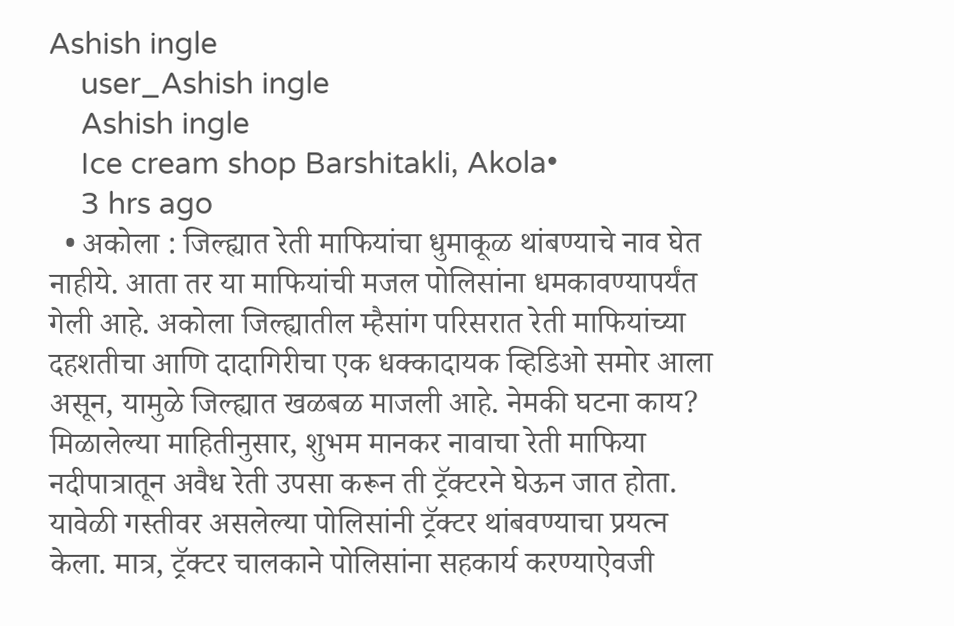Ashish ingle
    user_Ashish ingle
    Ashish ingle
    Ice cream shop Barshitakli, Akola•
    3 hrs ago
  • अकोला : जिल्ह्यात रेती माफियांचा धुमाकूळ थांबण्याचे नाव घेत नाहीये. आता तर या माफियांची मजल पोलिसांना धमकावण्यापर्यंत गेली आहे. अकोला जिल्ह्यातील म्हैसांग परिसरात रेती माफियांच्या दहशतीचा आणि दादागिरीचा एक धक्कादायक व्हिडिओ समोर आला असून, यामुळे जिल्ह्यात खळबळ माजली आहे. नेमकी घटना काय? मिळालेल्या माहितीनुसार, शुभम मानकर नावाचा रेती माफिया नदीपात्रातून अवैध रेती उपसा करून ती ट्रॅक्टरने घेऊन जात होता. यावेळी गस्तीवर असलेल्या पोलिसांनी ट्रॅक्टर थांबवण्याचा प्रयत्न केला. मात्र, ट्रॅक्टर चालकाने पोलिसांना सहकार्य करण्याऐवजी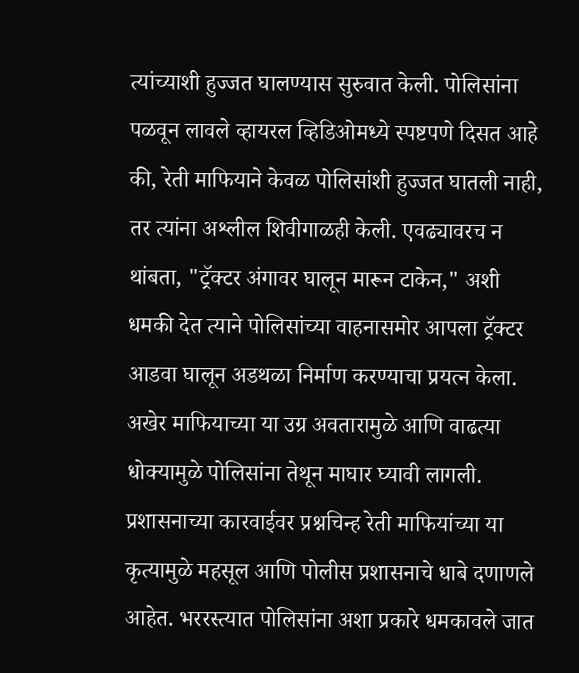त्यांच्याशी हुज्जत घालण्यास सुरुवात केली. पोलिसांना पळवून लावले व्हायरल व्हिडिओमध्ये स्पष्टपणे दिसत आहे की, रेती माफियाने केवळ पोलिसांशी हुज्जत घातली नाही, तर त्यांना अश्लील शिवीगाळही केली. एवढ्यावरच न थांबता, "ट्रॅक्टर अंगावर घालून मारून टाकेन," अशी धमकी देत त्याने पोलिसांच्या वाहनासमोर आपला ट्रॅक्टर आडवा घालून अडथळा निर्माण करण्याचा प्रयत्न केला. अखेर माफियाच्या या उग्र अवतारामुळे आणि वाढत्या धोक्यामुळे पोलिसांना तेथून माघार घ्यावी लागली. प्रशासनाच्या कारवाईवर प्रश्नचिन्ह रेती माफियांच्या या कृत्यामुळे महसूल आणि पोलीस प्रशासनाचे धाबे दणाणले आहेत. भररस्त्यात पोलिसांना अशा प्रकारे धमकावले जात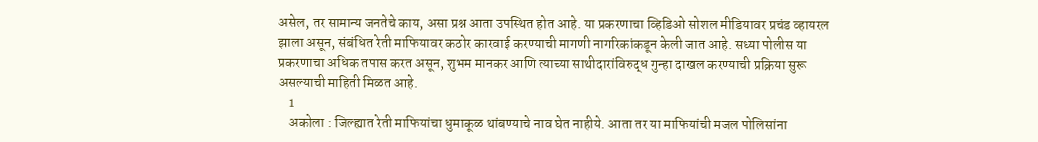असेल, तर सामान्य जनतेचे काय, असा प्रश्न आता उपस्थित होत आहे. या प्रकरणाचा व्हिडिओ सोशल मीडियावर प्रचंड व्हायरल झाला असून, संबंधित रेती माफियावर कठोर कारवाई करण्याची मागणी नागरिकांकडून केली जात आहे. सध्या पोलीस या प्रकरणाचा अधिक तपास करत असून, शुभम मानकर आणि त्याच्या साथीदारांविरुद्ध गुन्हा दाखल करण्याची प्रक्रिया सुरू असल्याची माहिती मिळत आहे.
    1
    अकोला : जिल्ह्यात रेती माफियांचा धुमाकूळ थांबण्याचे नाव घेत नाहीये. आता तर या माफियांची मजल पोलिसांना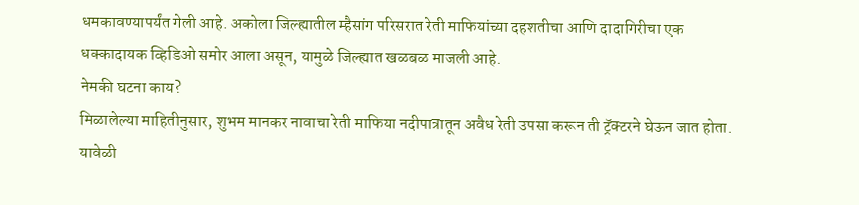धमकावण्यापर्यंत गेली आहे. अकोला जिल्ह्यातील म्हैसांग परिसरात रेती माफियांच्या दहशतीचा आणि दादागिरीचा एक धक्कादायक व्हिडिओ समोर आला असून, यामुळे जिल्ह्यात खळबळ माजली आहे.
नेमकी घटना काय?
मिळालेल्या माहितीनुसार, शुभम मानकर नावाचा रेती माफिया नदीपात्रातून अवैध रेती उपसा करून ती ट्रॅक्टरने घेऊन जात होता. यावेळी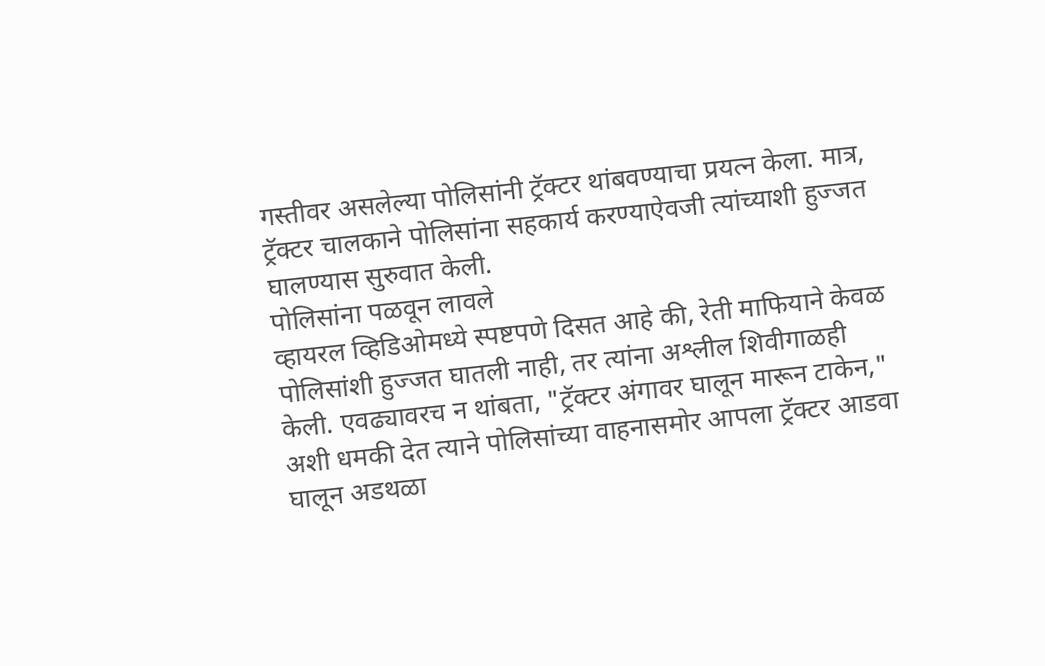गस्तीवर असलेल्या पोलिसांनी ट्रॅक्टर थांबवण्याचा प्रयत्न केला. मात्र, ट्रॅक्टर चालकाने पोलिसांना सहकार्य करण्याऐवजी त्यांच्याशी हुज्जत घालण्यास सुरुवात केली.
पोलिसांना पळवून लावले
व्हायरल व्हिडिओमध्ये स्पष्टपणे दिसत आहे की, रेती माफियाने केवळ पोलिसांशी हुज्जत घातली नाही, तर त्यांना अश्लील शिवीगाळही केली. एवढ्यावरच न थांबता, "ट्रॅक्टर अंगावर घालून मारून टाकेन," अशी धमकी देत त्याने पोलिसांच्या वाहनासमोर आपला ट्रॅक्टर आडवा घालून अडथळा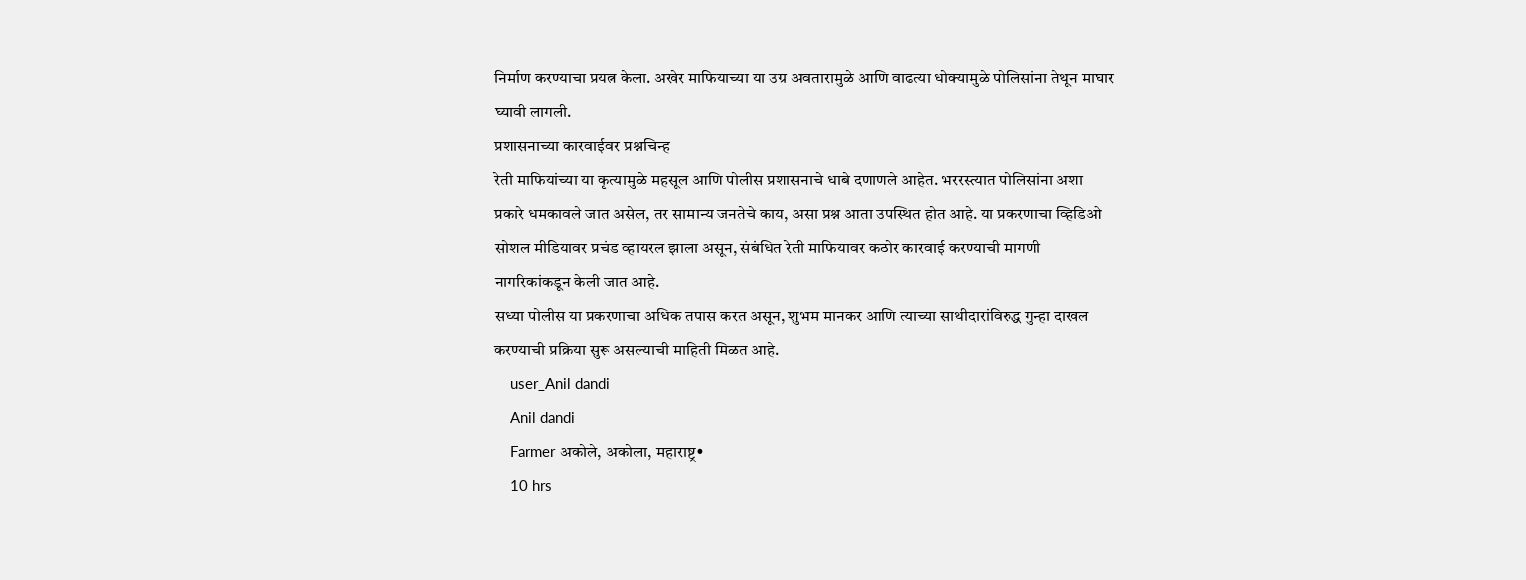निर्माण करण्याचा प्रयत्न केला. अखेर माफियाच्या या उग्र अवतारामुळे आणि वाढत्या धोक्यामुळे पोलिसांना तेथून माघार घ्यावी लागली.
प्रशासनाच्या कारवाईवर प्रश्नचिन्ह
रेती माफियांच्या या कृत्यामुळे महसूल आणि पोलीस प्रशासनाचे धाबे दणाणले आहेत. भररस्त्यात पोलिसांना अशा प्रकारे धमकावले जात असेल, तर सामान्य जनतेचे काय, असा प्रश्न आता उपस्थित होत आहे. या प्रकरणाचा व्हिडिओ सोशल मीडियावर प्रचंड व्हायरल झाला असून, संबंधित रेती माफियावर कठोर कारवाई करण्याची मागणी नागरिकांकडून केली जात आहे.
सध्या पोलीस या प्रकरणाचा अधिक तपास करत असून, शुभम मानकर आणि त्याच्या साथीदारांविरुद्ध गुन्हा दाखल करण्याची प्रक्रिया सुरू असल्याची माहिती मिळत आहे.
    user_Anil dandi
    Anil dandi
    Farmer अकोले, अकोला, महाराष्ट्र•
    10 hrs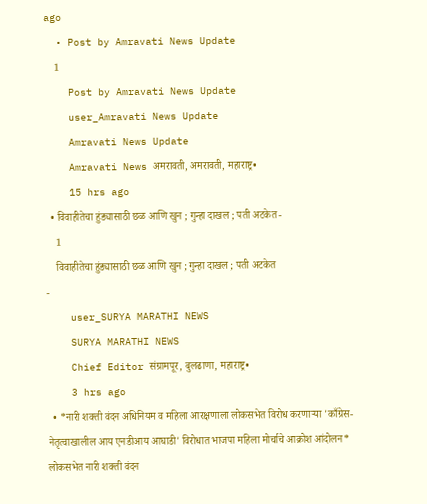ago
  • Post by Amravati News Update
    1
    Post by Amravati News Update
    user_Amravati News Update
    Amravati News Update
    Amravati News अमरावती, अमरावती, महाराष्ट्र•
    15 hrs ago
  • विवाहीतेचा हुंड्यासाठी छळ आणि खुन ; गुन्हा दाखल ; पती अटकेत -
    1
    विवाहीतेचा हुंड्यासाठी छळ आणि खुन ; गुन्हा दाखल ; पती अटकेत
-
    user_SURYA MARATHI NEWS
    SURYA MARATHI NEWS
    Chief Editor संग्रामपूर, बुलढाणा, महाराष्ट्र•
    3 hrs ago
  • *नारी शक्ती वंदन अधिनियम व महिला आरक्षणाला लोकसभेत विरोध करणाऱ्या 'काँग्रेस-नेतृत्वाखालील आय एनडीआय आघाडी' विरोधात भाजपा महिला मोर्चाचे आक्रोश आंदोलन* लोकसभेत नारी शक्ती वंदन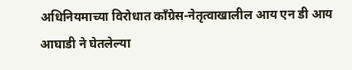अधिनियमाच्या विरोधात काँग्रेस-नेतृत्वाखालील आय एन डी आय आघाडी ने घेतलेल्या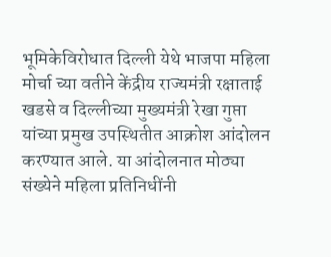भूमिकेविरोधात दिल्ली येथे भाजपा महिला मोर्चा च्या वतीने केंद्रीय राज्यमंत्री रक्षाताई खडसे व दिल्लीच्या मुख्यमंत्री रेखा गुप्ता यांच्या प्रमुख उपस्थितीत आक्रोश आंदोलन करण्यात आले. या आंदोलनात मोठ्या संख्येने महिला प्रतिनिधींनी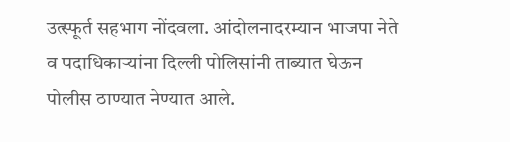उत्स्फूर्त सहभाग नोंदवला. आंदोलनादरम्यान भाजपा नेते व पदाधिकाऱ्यांना दिल्ली पोलिसांनी ताब्यात घेऊन पोलीस ठाण्यात नेण्यात आले.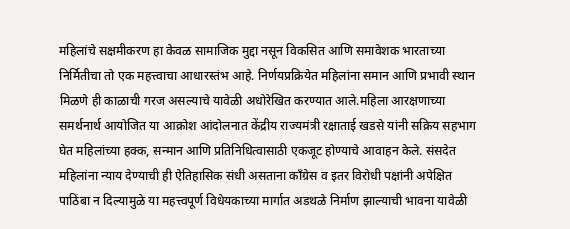महिलांचे सक्षमीकरण हा केवळ सामाजिक मुद्दा नसून विकसित आणि समावेशक भारताच्या निर्मितीचा तो एक महत्त्वाचा आधारस्तंभ आहे. निर्णयप्रक्रियेत महिलांना समान आणि प्रभावी स्थान मिळणे ही काळाची गरज असल्याचे यावेळी अधोरेखित करण्यात आले.महिला आरक्षणाच्या समर्थनार्थ आयोजित या आक्रोश आंदोलनात केंद्रीय राज्यमंत्री रक्षाताई खडसे यांनी सक्रिय सहभाग घेत महिलांच्या हक्क, सन्मान आणि प्रतिनिधित्वासाठी एकजूट होण्याचे आवाहन केले. संसदेत महिलांना न्याय देण्याची ही ऐतिहासिक संधी असताना काँग्रेस व इतर विरोधी पक्षांनी अपेक्षित पाठिंबा न दिल्यामुळे या महत्त्वपूर्ण विधेयकाच्या मार्गात अडथळे निर्माण झाल्याची भावना यावेळी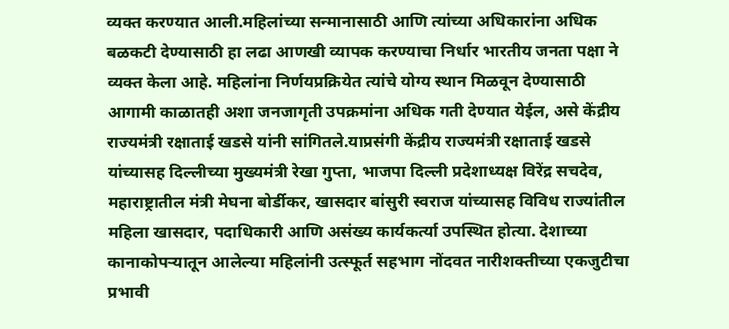व्यक्त करण्यात आली.महिलांच्या सन्मानासाठी आणि त्यांच्या अधिकारांना अधिक बळकटी देण्यासाठी हा लढा आणखी व्यापक करण्याचा निर्धार भारतीय जनता पक्षा ने व्यक्त केला आहे. महिलांना निर्णयप्रक्रियेत त्यांचे योग्य स्थान मिळवून देण्यासाठी आगामी काळातही अशा जनजागृती उपक्रमांना अधिक गती देण्यात येईल, असे केंद्रीय राज्यमंत्री रक्षाताई खडसे यांनी सांगितले.याप्रसंगी केंद्रीय राज्यमंत्री रक्षाताई खडसे यांच्यासह दिल्लीच्या मुख्यमंत्री रेखा गुप्ता, भाजपा दिल्ली प्रदेशाध्यक्ष विरेंद्र सचदेव, महाराष्ट्रातील मंत्री मेघना बोर्डीकर, खासदार बांसुरी स्वराज यांच्यासह विविध राज्यांतील महिला खासदार, पदाधिकारी आणि असंख्य कार्यकर्त्या उपस्थित होत्या. देशाच्या कानाकोपऱ्यातून आलेल्या महिलांनी उत्स्फूर्त सहभाग नोंदवत नारीशक्तीच्या एकजुटीचा प्रभावी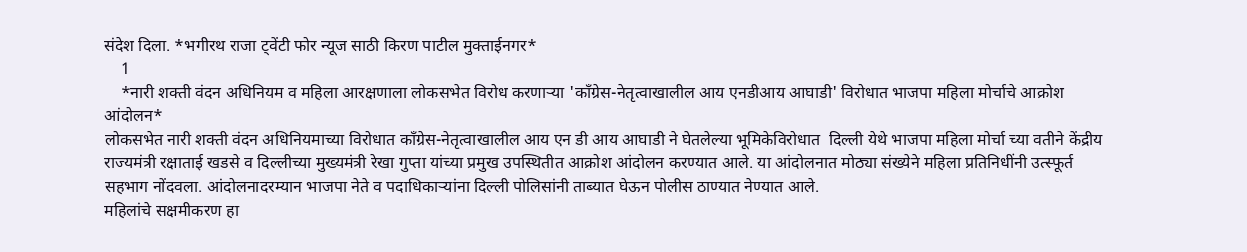संदेश दिला. *भगीरथ राजा ट्वेंटी फोर न्यूज साठी किरण पाटील मुक्ताईनगर*
    1
    *नारी शक्ती वंदन अधिनियम व महिला आरक्षणाला लोकसभेत विरोध करणाऱ्या 'काँग्रेस-नेतृत्वाखालील आय एनडीआय आघाडी' विरोधात भाजपा महिला मोर्चाचे आक्रोश आंदोलन*
लोकसभेत नारी शक्ती वंदन अधिनियमाच्या विरोधात काँग्रेस-नेतृत्वाखालील आय एन डी आय आघाडी ने घेतलेल्या भूमिकेविरोधात  दिल्ली येथे भाजपा महिला मोर्चा च्या वतीने केंद्रीय राज्यमंत्री रक्षाताई खडसे व दिल्लीच्या मुख्यमंत्री रेखा गुप्ता यांच्या प्रमुख उपस्थितीत आक्रोश आंदोलन करण्यात आले. या आंदोलनात मोठ्या संख्येने महिला प्रतिनिधींनी उत्स्फूर्त सहभाग नोंदवला. आंदोलनादरम्यान भाजपा नेते व पदाधिकाऱ्यांना दिल्ली पोलिसांनी ताब्यात घेऊन पोलीस ठाण्यात नेण्यात आले.
महिलांचे सक्षमीकरण हा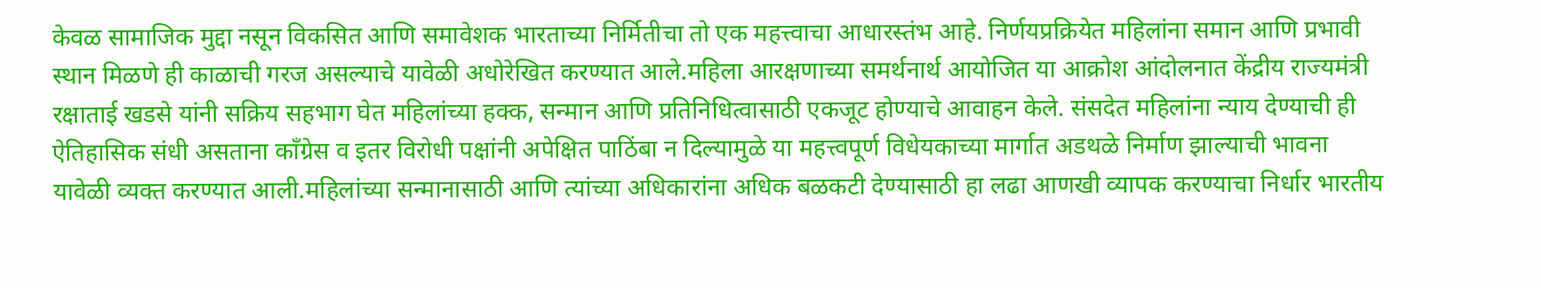केवळ सामाजिक मुद्दा नसून विकसित आणि समावेशक भारताच्या निर्मितीचा तो एक महत्त्वाचा आधारस्तंभ आहे. निर्णयप्रक्रियेत महिलांना समान आणि प्रभावी स्थान मिळणे ही काळाची गरज असल्याचे यावेळी अधोरेखित करण्यात आले.महिला आरक्षणाच्या समर्थनार्थ आयोजित या आक्रोश आंदोलनात केंद्रीय राज्यमंत्री रक्षाताई खडसे यांनी सक्रिय सहभाग घेत महिलांच्या हक्क, सन्मान आणि प्रतिनिधित्वासाठी एकजूट होण्याचे आवाहन केले. संसदेत महिलांना न्याय देण्याची ही ऐतिहासिक संधी असताना काँग्रेस व इतर विरोधी पक्षांनी अपेक्षित पाठिंबा न दिल्यामुळे या महत्त्वपूर्ण विधेयकाच्या मार्गात अडथळे निर्माण झाल्याची भावना यावेळी व्यक्त करण्यात आली.महिलांच्या सन्मानासाठी आणि त्यांच्या अधिकारांना अधिक बळकटी देण्यासाठी हा लढा आणखी व्यापक करण्याचा निर्धार भारतीय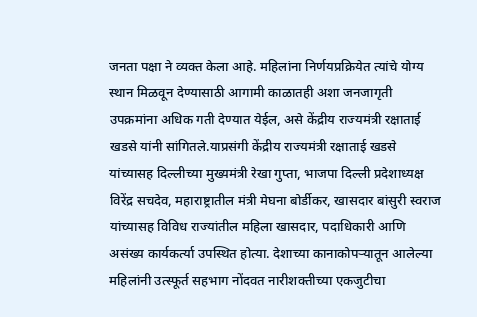जनता पक्षा ने व्यक्त केला आहे. महिलांना निर्णयप्रक्रियेत त्यांचे योग्य स्थान मिळवून देण्यासाठी आगामी काळातही अशा जनजागृती उपक्रमांना अधिक गती देण्यात येईल, असे केंद्रीय राज्यमंत्री रक्षाताई खडसे यांनी सांगितले.याप्रसंगी केंद्रीय राज्यमंत्री रक्षाताई खडसे यांच्यासह दिल्लीच्या मुख्यमंत्री रेखा गुप्ता, भाजपा दिल्ली प्रदेशाध्यक्ष विरेंद्र सचदेव, महाराष्ट्रातील मंत्री मेघना बोर्डीकर, खासदार बांसुरी स्वराज यांच्यासह विविध राज्यांतील महिला खासदार, पदाधिकारी आणि असंख्य कार्यकर्त्या उपस्थित होत्या. देशाच्या कानाकोपऱ्यातून आलेल्या महिलांनी उत्स्फूर्त सहभाग नोंदवत नारीशक्तीच्या एकजुटीचा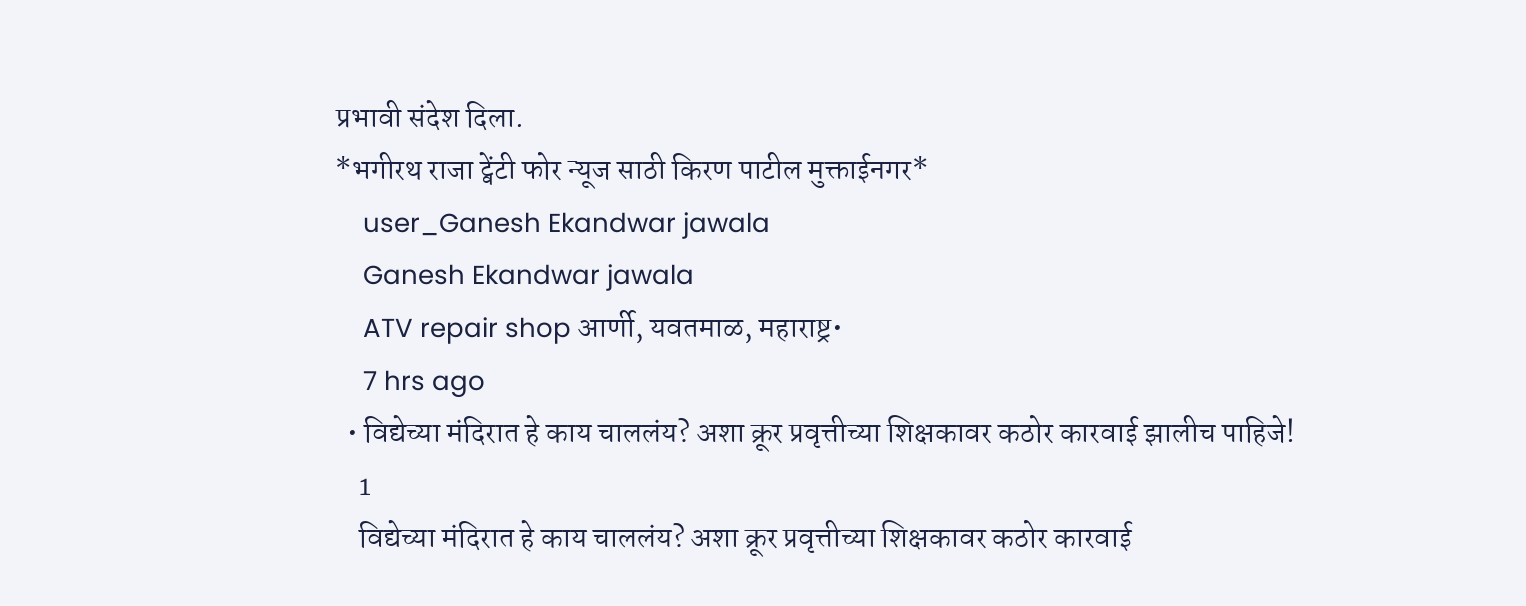प्रभावी संदेश दिला.
*भगीरथ राजा ट्वेंटी फोर न्यूज साठी किरण पाटील मुक्ताईनगर*
    user_Ganesh Ekandwar jawala
    Ganesh Ekandwar jawala
    ATV repair shop आर्णी, यवतमाळ, महाराष्ट्र•
    7 hrs ago
  • विद्येच्या मंदिरात हे काय चाललंय? अशा क्रूर प्रवृत्तीच्या शिक्षकावर कठोर कारवाई झालीच पाहिजे!
    1
    विद्येच्या मंदिरात हे काय चाललंय? अशा क्रूर प्रवृत्तीच्या शिक्षकावर कठोर कारवाई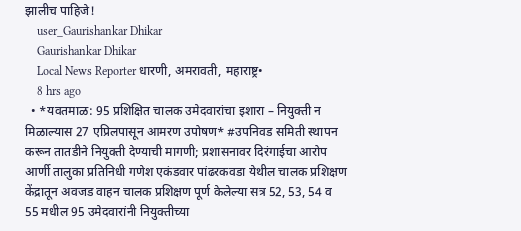झालीच पाहिजे!
    user_Gaurishankar Dhikar
    Gaurishankar Dhikar
    Local News Reporter धारणी, अमरावती, महाराष्ट्र•
    8 hrs ago
  • *यवतमाळ: 95 प्रशिक्षित चालक उमेदवारांचा इशारा – नियुक्ती न मिळाल्यास 27 एप्रिलपासून आमरण उपोषण* #उपनिवड समिती स्थापन करून तातडीने नियुक्ती देण्याची मागणी; प्रशासनावर दिरंगाईचा आरोप आर्णी तालुका प्रतिनिधी गणेश एकंडवार पांढरकवडा येथील चालक प्रशिक्षण केंद्रातून अवजड वाहन चालक प्रशिक्षण पूर्ण केलेल्या सत्र 52, 53, 54 व 55 मधील 95 उमेदवारांनी नियुक्तीच्या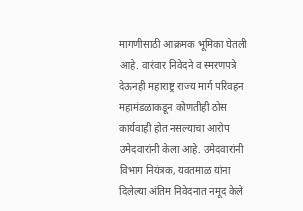मागणीसाठी आक्रमक भूमिका घेतली आहे. वारंवार निवेदने व स्मरणपत्रे देऊनही महाराष्ट्र राज्य मार्ग परिवहन महामंडळाकडून कोणतीही ठोस कार्यवाही होत नसल्याचा आरोप उमेदवारांनी केला आहे. उमेदवारांनी विभाग नियंत्रक, यवतमाळ यांना दिलेल्या अंतिम निवेदनात नमूद केले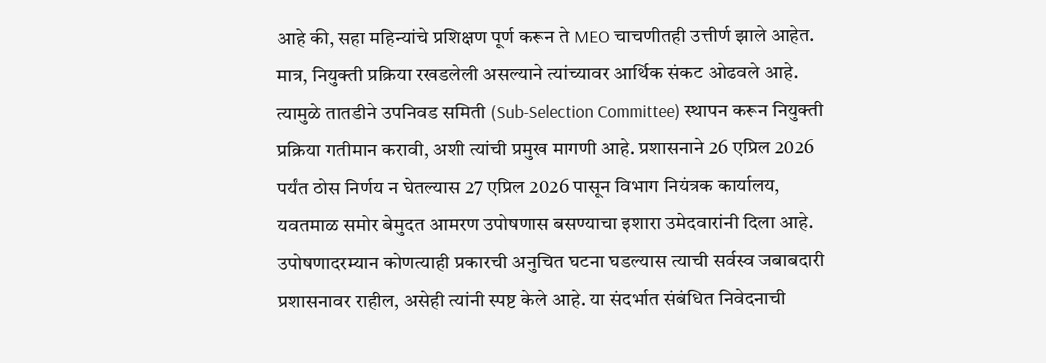आहे की, सहा महिन्यांचे प्रशिक्षण पूर्ण करून ते MEO चाचणीतही उत्तीर्ण झाले आहेत. मात्र, नियुक्ती प्रक्रिया रखडलेली असल्याने त्यांच्यावर आर्थिक संकट ओढवले आहे. त्यामुळे तातडीने उपनिवड समिती (Sub-Selection Committee) स्थापन करून नियुक्ती प्रक्रिया गतीमान करावी, अशी त्यांची प्रमुख मागणी आहे. प्रशासनाने 26 एप्रिल 2026 पर्यंत ठोस निर्णय न घेतल्यास 27 एप्रिल 2026 पासून विभाग नियंत्रक कार्यालय, यवतमाळ समोर बेमुदत आमरण उपोषणास बसण्याचा इशारा उमेदवारांनी दिला आहे. उपोषणादरम्यान कोणत्याही प्रकारची अनुचित घटना घडल्यास त्याची सर्वस्व जबाबदारी प्रशासनावर राहील, असेही त्यांनी स्पष्ट केले आहे. या संदर्भात संबंधित निवेदनाची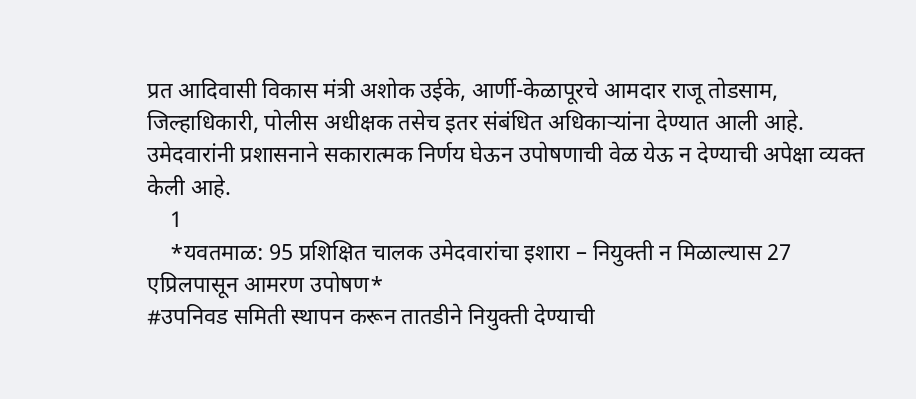प्रत आदिवासी विकास मंत्री अशोक उईके, आर्णी-केळापूरचे आमदार राजू तोडसाम, जिल्हाधिकारी, पोलीस अधीक्षक तसेच इतर संबंधित अधिकाऱ्यांना देण्यात आली आहे. उमेदवारांनी प्रशासनाने सकारात्मक निर्णय घेऊन उपोषणाची वेळ येऊ न देण्याची अपेक्षा व्यक्त केली आहे.
    1
    *यवतमाळ: 95 प्रशिक्षित चालक उमेदवारांचा इशारा – नियुक्ती न मिळाल्यास 27 एप्रिलपासून आमरण उपोषण*
#उपनिवड समिती स्थापन करून तातडीने नियुक्ती देण्याची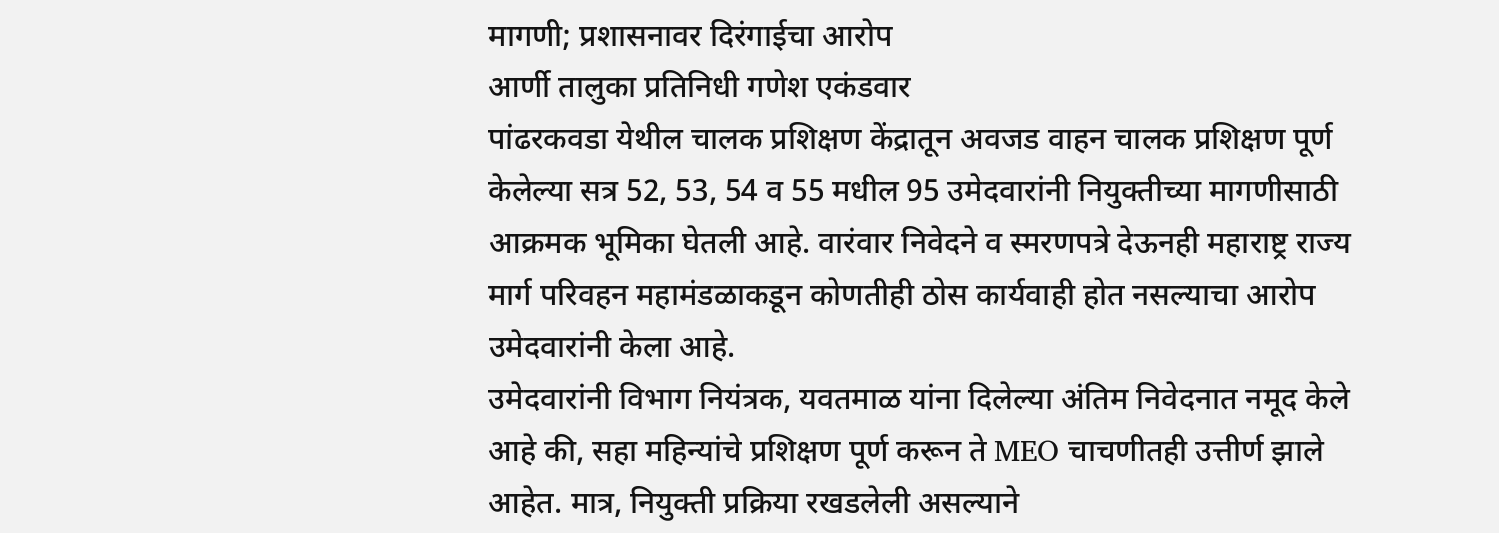मागणी; प्रशासनावर दिरंगाईचा आरोप
आर्णी तालुका प्रतिनिधी गणेश एकंडवार
पांढरकवडा येथील चालक प्रशिक्षण केंद्रातून अवजड वाहन चालक प्रशिक्षण पूर्ण केलेल्या सत्र 52, 53, 54 व 55 मधील 95 उमेदवारांनी नियुक्तीच्या मागणीसाठी आक्रमक भूमिका घेतली आहे. वारंवार निवेदने व स्मरणपत्रे देऊनही महाराष्ट्र राज्य मार्ग परिवहन महामंडळाकडून कोणतीही ठोस कार्यवाही होत नसल्याचा आरोप उमेदवारांनी केला आहे.
उमेदवारांनी विभाग नियंत्रक, यवतमाळ यांना दिलेल्या अंतिम निवेदनात नमूद केले आहे की, सहा महिन्यांचे प्रशिक्षण पूर्ण करून ते MEO चाचणीतही उत्तीर्ण झाले आहेत. मात्र, नियुक्ती प्रक्रिया रखडलेली असल्याने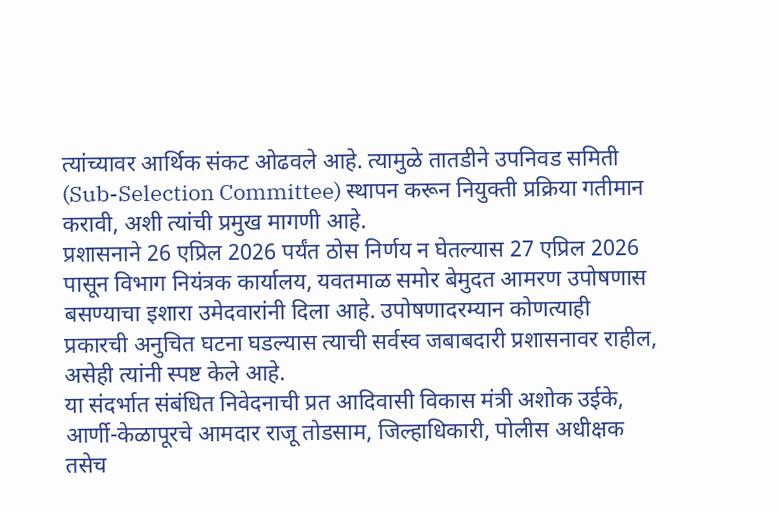त्यांच्यावर आर्थिक संकट ओढवले आहे. त्यामुळे तातडीने उपनिवड समिती (Sub-Selection Committee) स्थापन करून नियुक्ती प्रक्रिया गतीमान करावी, अशी त्यांची प्रमुख मागणी आहे.
प्रशासनाने 26 एप्रिल 2026 पर्यंत ठोस निर्णय न घेतल्यास 27 एप्रिल 2026 पासून विभाग नियंत्रक कार्यालय, यवतमाळ समोर बेमुदत आमरण उपोषणास बसण्याचा इशारा उमेदवारांनी दिला आहे. उपोषणादरम्यान कोणत्याही प्रकारची अनुचित घटना घडल्यास त्याची सर्वस्व जबाबदारी प्रशासनावर राहील, असेही त्यांनी स्पष्ट केले आहे.
या संदर्भात संबंधित निवेदनाची प्रत आदिवासी विकास मंत्री अशोक उईके, आर्णी-केळापूरचे आमदार राजू तोडसाम, जिल्हाधिकारी, पोलीस अधीक्षक तसेच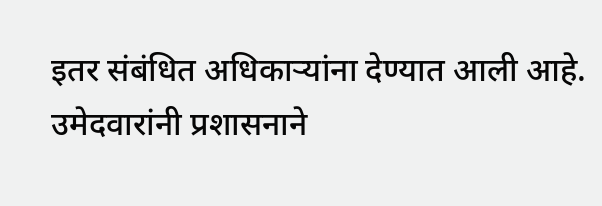इतर संबंधित अधिकाऱ्यांना देण्यात आली आहे.
उमेदवारांनी प्रशासनाने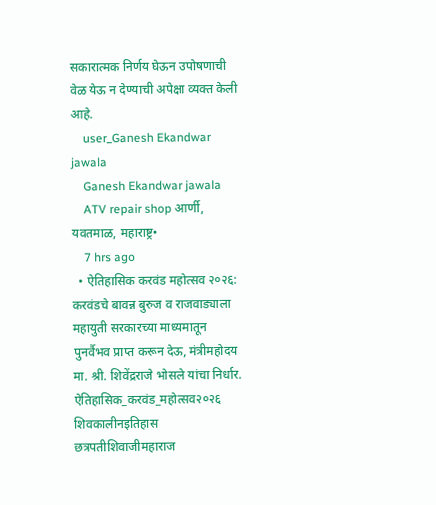सकारात्मक निर्णय घेऊन उपोषणाची वेळ येऊ न देण्याची अपेक्षा व्यक्त केली आहे.
    user_Ganesh Ekandwar jawala
    Ganesh Ekandwar jawala
    ATV repair shop आर्णी, यवतमाळ, महाराष्ट्र•
    7 hrs ago
  • ऐतिहासिक करवंड महोत्सव २०२६: करवंडचे बावन्न बुरुज व राजवाड्याला महायुती सरकारच्या माध्यमातून पुनर्वैभव प्राप्त करून देऊ, मंत्रीमहोदय मा. श्री. शिवेंद्रराजे भोसले यांचा निर्धार. ऐतिहासिक_करवंड_महोत्सव२०२६ शिवकालीनइतिहास छत्रपतीशिवाजीमहाराज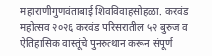महाराणीगुणवंताबाई शिवविवाहसोहळा. करवंड महोत्सव २०२६ करवंड परिसरातील ५२ बुरुज व ऐतिहासिक वास्तूंचे पुनरुत्थान करून संपूर्ण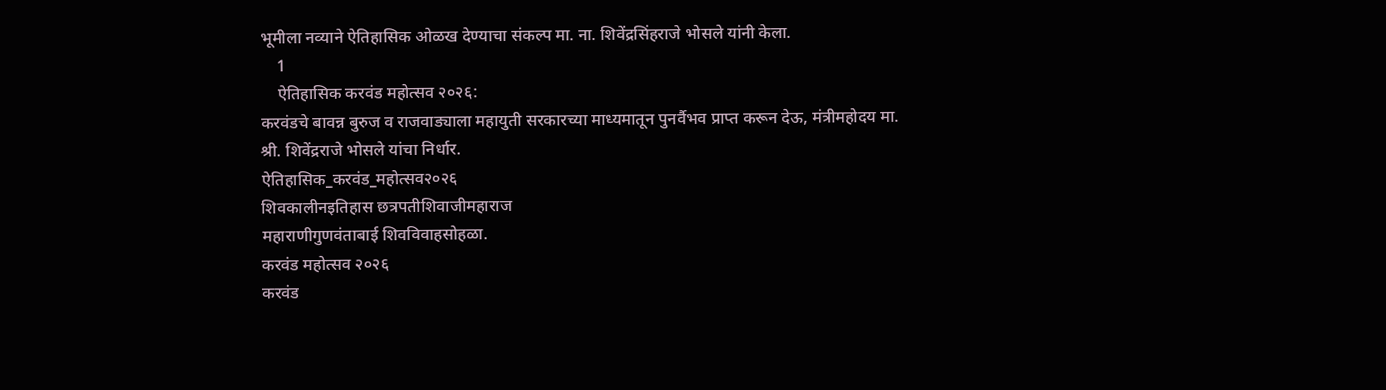भूमीला नव्याने ऐतिहासिक ओळख देण्याचा संकल्प मा. ना. शिवेंद्रसिंहराजे भोसले यांनी केला.
    1
    ऐतिहासिक करवंड महोत्सव २०२६:
करवंडचे बावन्न बुरुज व राजवाड्याला महायुती सरकारच्या माध्यमातून पुनर्वैभव प्राप्त करून देऊ, मंत्रीमहोदय मा. श्री. शिवेंद्रराजे भोसले यांचा निर्धार.
ऐतिहासिक_करवंड_महोत्सव२०२६
शिवकालीनइतिहास छत्रपतीशिवाजीमहाराज
महाराणीगुणवंताबाई शिवविवाहसोहळा.
करवंड महोत्सव २०२६
करवंड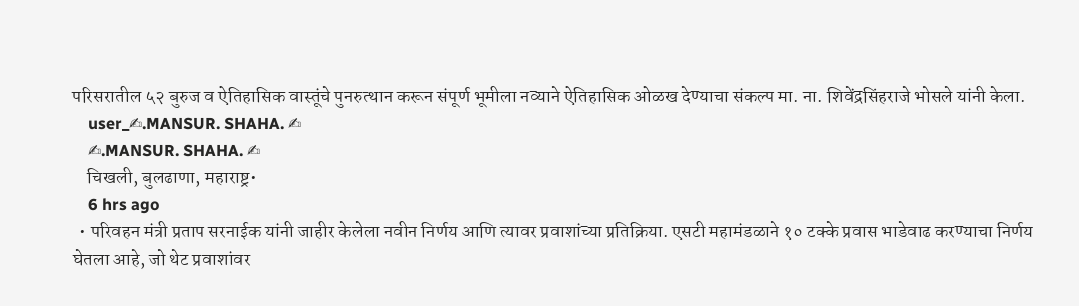परिसरातील ५२ बुरुज व ऐतिहासिक वास्तूंचे पुनरुत्थान करून संपूर्ण भूमीला नव्याने ऐतिहासिक ओळख देण्याचा संकल्प मा. ना. शिवेंद्रसिंहराजे भोसले यांनी केला.
    user_✍.MANSUR. SHAHA. ✍
    ✍.MANSUR. SHAHA. ✍
    चिखली, बुलढाणा, महाराष्ट्र•
    6 hrs ago
  • परिवहन मंत्री प्रताप सरनाईक यांनी जाहीर केलेला नवीन निर्णय आणि त्यावर प्रवाशांच्या प्रतिक्रिया. एसटी महामंडळाने १० टक्के प्रवास भाडेवाढ करण्याचा निर्णय घेतला आहे, जो थेट प्रवाशांवर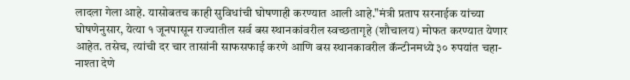लादला गेला आहे. यासोबतच काही सुविधांची घोषणाही करण्यात आली आहे."मंत्री प्रताप सरनाईक यांच्या घोषणेनुसार, येत्या १ जूनपासून राज्यातील सर्व बस स्थानकांवरील स्वच्छतागृहे (शौचालय) मोफत करण्यात येणार आहेत. तसेच, त्यांची दर चार तासांनी साफसफाई करणे आणि बस स्थानकावरील कॅन्टीनमध्ये ३० रुपयांत चहा-नाश्ता देणे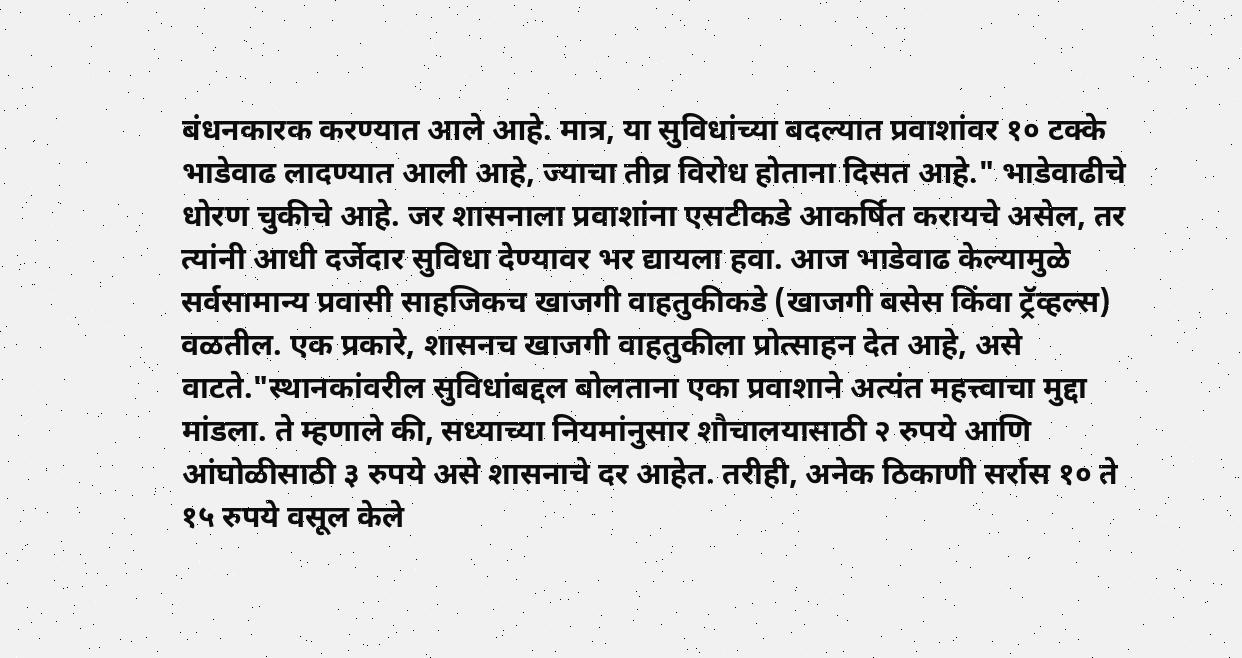बंधनकारक करण्यात आले आहे. मात्र, या सुविधांच्या बदल्यात प्रवाशांवर १० टक्के भाडेवाढ लादण्यात आली आहे, ज्याचा तीव्र विरोध होताना दिसत आहे." भाडेवाढीचे धोरण चुकीचे आहे. जर शासनाला प्रवाशांना एसटीकडे आकर्षित करायचे असेल, तर त्यांनी आधी दर्जेदार सुविधा देण्यावर भर द्यायला हवा. आज भाडेवाढ केल्यामुळे सर्वसामान्य प्रवासी साहजिकच खाजगी वाहतुकीकडे (खाजगी बसेस किंवा ट्रॅव्हल्स) वळतील. एक प्रकारे, शासनच खाजगी वाहतुकीला प्रोत्साहन देत आहे, असे वाटते."स्थानकांवरील सुविधांबद्दल बोलताना एका प्रवाशाने अत्यंत महत्त्वाचा मुद्दा मांडला. ते म्हणाले की, सध्याच्या नियमांनुसार शौचालयासाठी २ रुपये आणि आंघोळीसाठी ३ रुपये असे शासनाचे दर आहेत. तरीही, अनेक ठिकाणी सर्रास १० ते १५ रुपये वसूल केले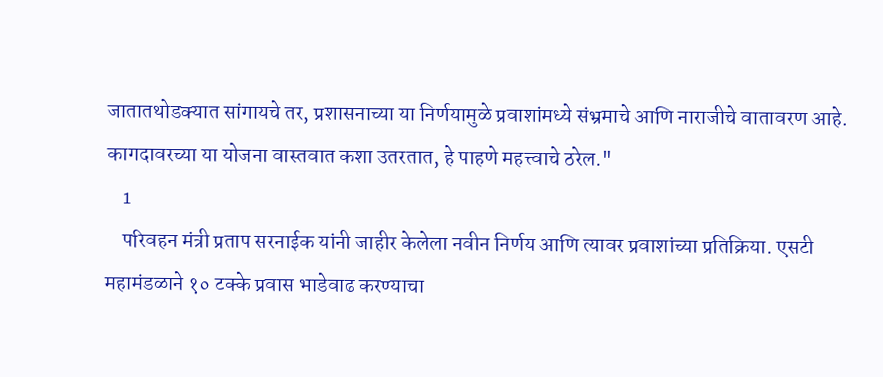जातातथोडक्यात सांगायचे तर, प्रशासनाच्या या निर्णयामुळे प्रवाशांमध्ये संभ्रमाचे आणि नाराजीचे वातावरण आहे. कागदावरच्या या योजना वास्तवात कशा उतरतात, हे पाहणे महत्त्वाचे ठरेल."
    1
    परिवहन मंत्री प्रताप सरनाईक यांनी जाहीर केलेला नवीन निर्णय आणि त्यावर प्रवाशांच्या प्रतिक्रिया. एसटी महामंडळाने १० टक्के प्रवास भाडेवाढ करण्याचा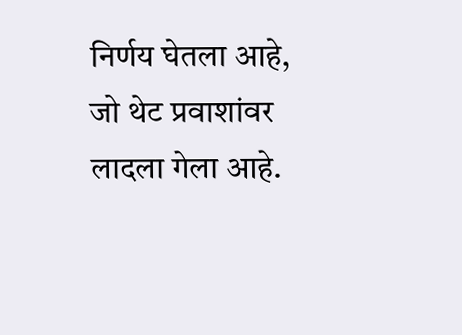निर्णय घेतला आहे, जो थेट प्रवाशांवर लादला गेला आहे.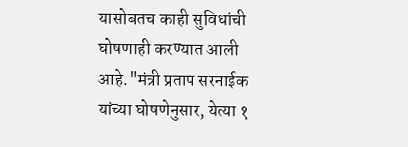यासोबतच काही सुविधांची घोषणाही करण्यात आली आहे."मंत्री प्रताप सरनाईक यांच्या घोषणेनुसार, येत्या १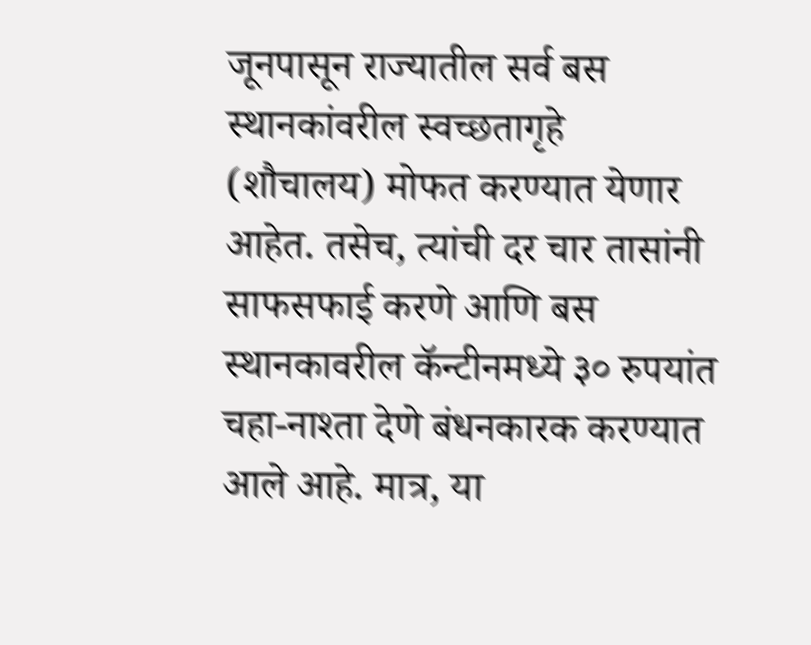जूनपासून राज्यातील सर्व बस स्थानकांवरील स्वच्छतागृहे (शौचालय) मोफत करण्यात येणार आहेत. तसेच, त्यांची दर चार तासांनी साफसफाई करणे आणि बस स्थानकावरील कॅन्टीनमध्ये ३० रुपयांत चहा-नाश्ता देणे बंधनकारक करण्यात आले आहे. मात्र, या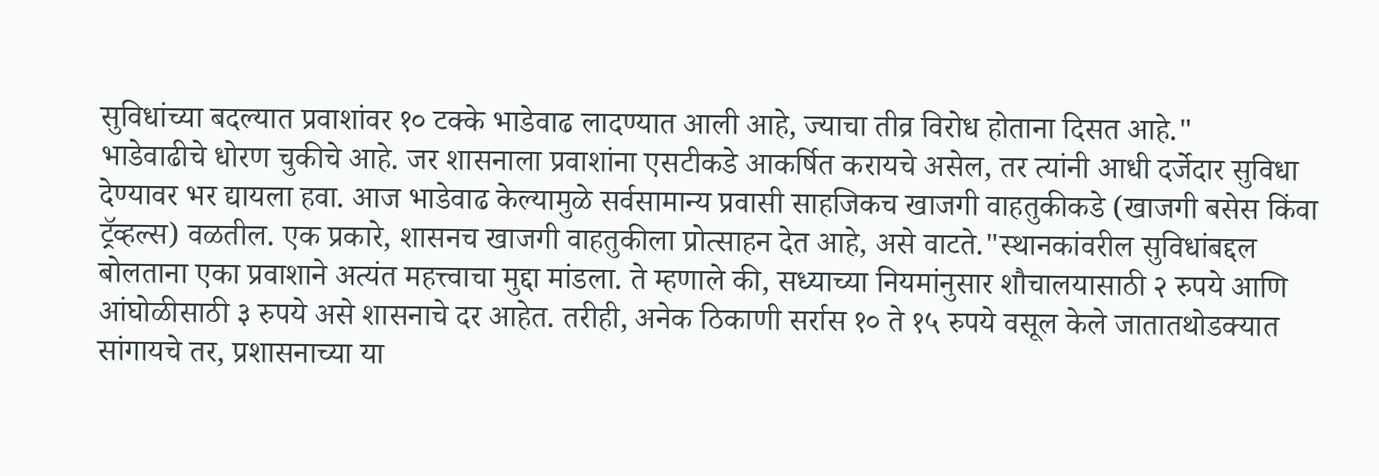सुविधांच्या बदल्यात प्रवाशांवर १० टक्के भाडेवाढ लादण्यात आली आहे, ज्याचा तीव्र विरोध होताना दिसत आहे."
भाडेवाढीचे धोरण चुकीचे आहे. जर शासनाला प्रवाशांना एसटीकडे आकर्षित करायचे असेल, तर त्यांनी आधी दर्जेदार सुविधा देण्यावर भर द्यायला हवा. आज भाडेवाढ केल्यामुळे सर्वसामान्य प्रवासी साहजिकच खाजगी वाहतुकीकडे (खाजगी बसेस किंवा ट्रॅव्हल्स) वळतील. एक प्रकारे, शासनच खाजगी वाहतुकीला प्रोत्साहन देत आहे, असे वाटते."स्थानकांवरील सुविधांबद्दल बोलताना एका प्रवाशाने अत्यंत महत्त्वाचा मुद्दा मांडला. ते म्हणाले की, सध्याच्या नियमांनुसार शौचालयासाठी २ रुपये आणि आंघोळीसाठी ३ रुपये असे शासनाचे दर आहेत. तरीही, अनेक ठिकाणी सर्रास १० ते १५ रुपये वसूल केले जातातथोडक्यात सांगायचे तर, प्रशासनाच्या या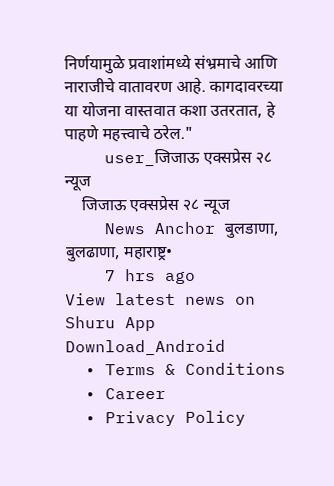निर्णयामुळे प्रवाशांमध्ये संभ्रमाचे आणि नाराजीचे वातावरण आहे. कागदावरच्या या योजना वास्तवात कशा उतरतात, हे पाहणे महत्त्वाचे ठरेल."
    user_जिजाऊ एक्सप्रेस २८ न्यूज
    जिजाऊ एक्सप्रेस २८ न्यूज
    News Anchor बुलडाणा, बुलढाणा, महाराष्ट्र•
    7 hrs ago
View latest news on Shuru App
Download_Android
  • Terms & Conditions
  • Career
  • Privacy Policy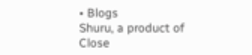• Blogs
Shuru, a product of Close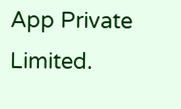App Private Limited.